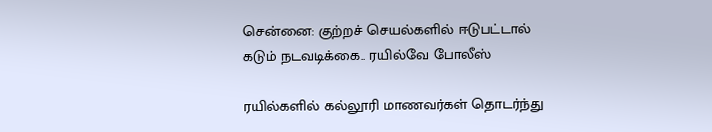சென்னை: குற்றச் செயல்களில் ஈடுபட்டால் கடும் நடவடிக்கை.. ரயில்வே போலீஸ்

ரயில்களில் கல்லூரி மாணவர்கள் தொடர்ந்து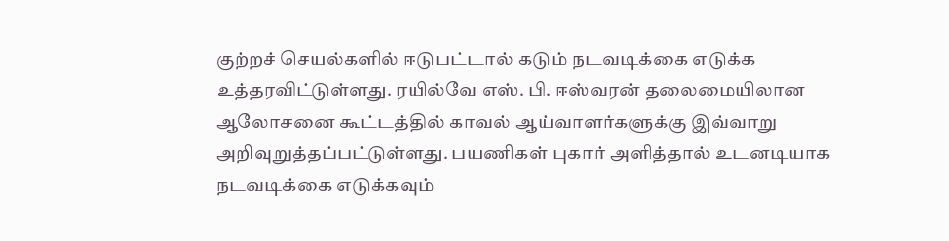குற்றச் செயல்களில் ஈடுபட்டால் கடும் நடவடிக்கை எடுக்க உத்தரவிட்டுள்ளது. ரயில்வே எஸ். பி. ஈஸ்வரன் தலைமையிலான ஆலோசனை கூட்டத்தில் காவல் ஆய்வாளர்களுக்கு இவ்வாறு அறிவுறுத்தப்பட்டுள்ளது. பயணிகள் புகார் அளித்தால் உடனடியாக நடவடிக்கை எடுக்கவும்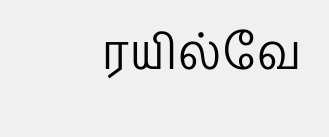ரயில்வே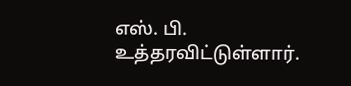எஸ். பி. உத்தரவிட்டுள்ளார்.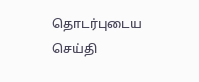தொடர்புடைய செய்தி